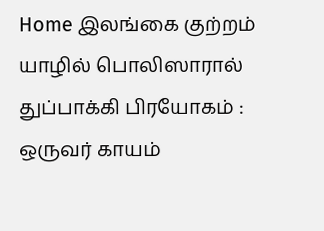Home இலங்கை குற்றம் யாழில் பொலிஸாரால் துப்பாக்கி பிரயோகம் : ஒருவர் காயம்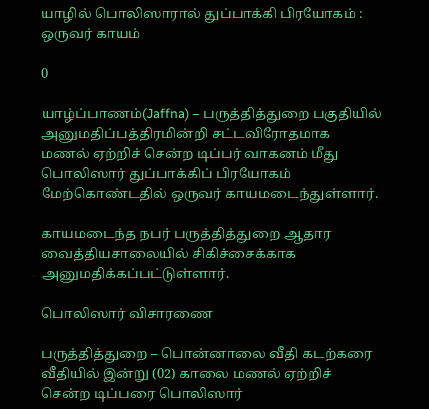யாழில் பொலிஸாரால் துப்பாக்கி பிரயோகம் : ஒருவர் காயம்

0

யாழ்ப்பாணம்(Jaffna) – பருத்தித்துறை பகுதியில் அனுமதிப்பத்திரமின்றி சட்டவிரோதமாக
மணல் ஏற்றிச் சென்ற டிப்பர் வாகனம் மீது பொலிஸார் துப்பாக்கிப் பிரயோகம்
மேற்கொண்டதில் ஒருவர் காயமடைந்துள்ளார்.

காயமடைந்த நபர் பருத்தித்துறை ஆதார வைத்தியசாலையில் சிகிச்சைக்காக
அனுமதிக்கப்பட்டுள்ளார்.

பொலிஸார் விசாரணை

பருத்தித்துறை – பொன்னாலை வீதி கடற்கரை வீதியில் இன்று (02) காலை மணல் ஏற்றிச்
சென்ற டிப்பரை பொலிஸார்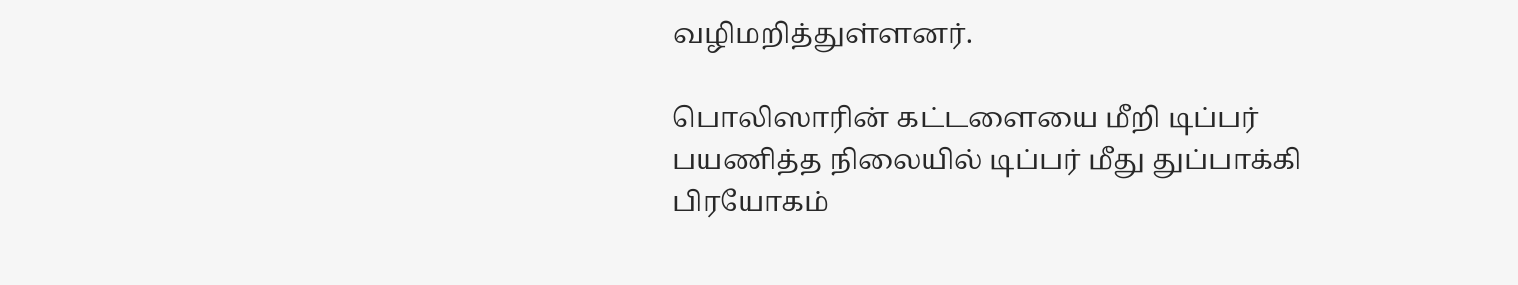வழிமறித்துள்ளனர்.

பொலிஸாரின் கட்டளையை மீறி டிப்பர்
பயணித்த நிலையில் டிப்பர் மீது துப்பாக்கி பிரயோகம்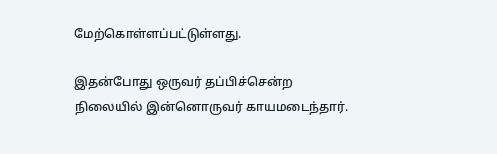மேற்கொள்ளப்பட்டுள்ளது.

இதன்போது ஒருவர் தப்பிச்சென்ற நிலையில் இன்னொருவர் காயமடைந்தார்.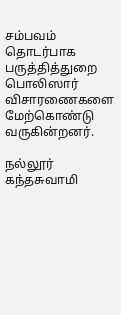சம்பவம் தொடர்பாக பருத்தித்துறை பொலிஸார் விசாரணைகளை மேற்கொண்டு வருகின்றனர்.

நல்லூர் கந்தசுவாமி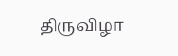திருவிழா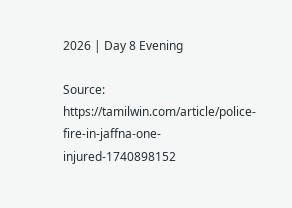2026 | Day 8 Evening

Source: https://tamilwin.com/article/police-fire-in-jaffna-one-injured-1740898152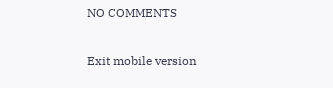NO COMMENTS

Exit mobile version